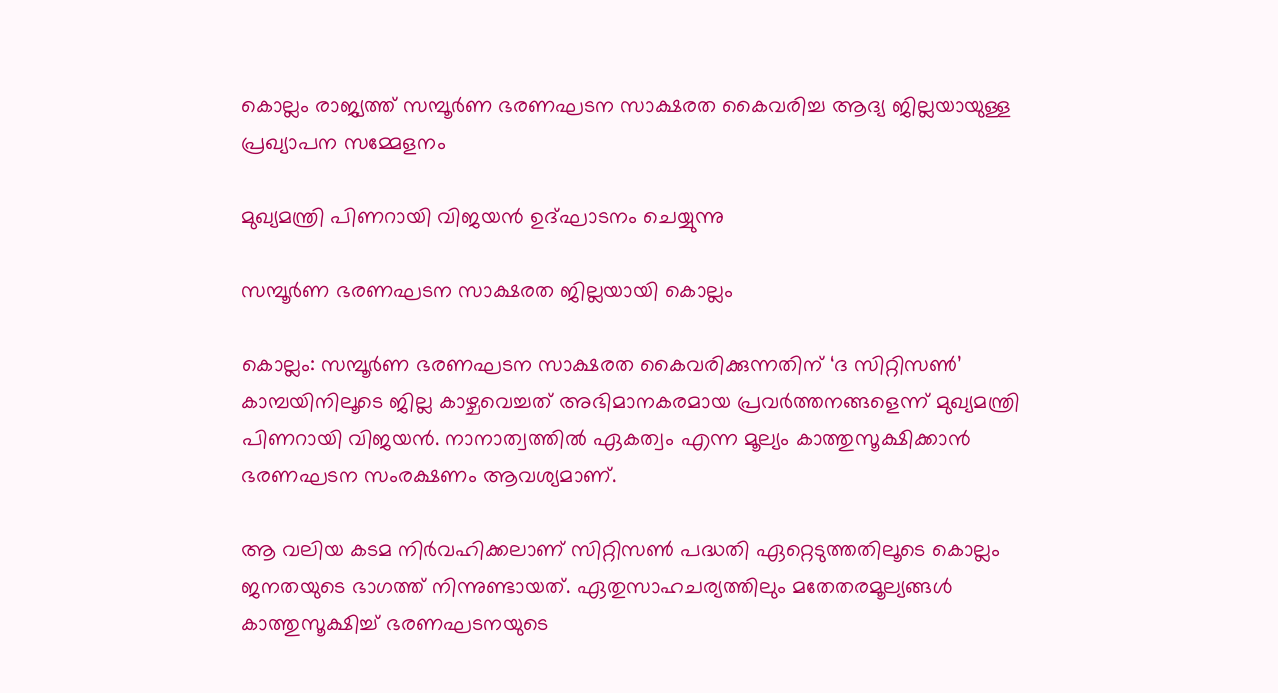കൊല്ലം രാജ്യത്ത് സമ്പൂർണ ഭരണഘടന സാക്ഷരത കൈവരിച്ച ആദ്യ ജില്ലയായുള്ള പ്രഖ്യാപന സമ്മേളനം

മുഖ്യമന്ത്രി പിണറായി വിജയൻ ഉദ്ഘാടനം ചെയ്യുന്നു

സമ്പൂർണ ഭരണഘടന സാക്ഷരത ജില്ലയായി കൊല്ലം

കൊല്ലം: സമ്പൂർണ ഭരണഘടന സാക്ഷരത കൈവരിക്കുന്നതിന് ‘ദ സിറ്റിസൺ’ കാമ്പയിനിലൂടെ ജില്ല കാഴ്ചവെച്ചത് അഭിമാനകരമായ പ്രവർത്തനങ്ങളെന്ന് മുഖ്യമന്ത്രി പിണറായി വിജയൻ. നാനാത്വത്തിൽ ഏകത്വം എന്ന മൂല്യം കാത്തുസൂക്ഷിക്കാൻ ഭരണഘടന സംരക്ഷണം ആവശ്യമാണ്.

ആ വലിയ കടമ നിർവഹിക്കലാണ് സിറ്റിസൺ പദ്ധതി ഏറ്റെടുത്തതിലൂടെ കൊല്ലം ജനതയുടെ ഭാഗത്ത് നിന്നുണ്ടായത്. ഏതുസാഹചര്യത്തിലും മതേതരമൂല്യങ്ങള്‍ കാത്തുസൂക്ഷിച്ച് ഭരണഘടനയുടെ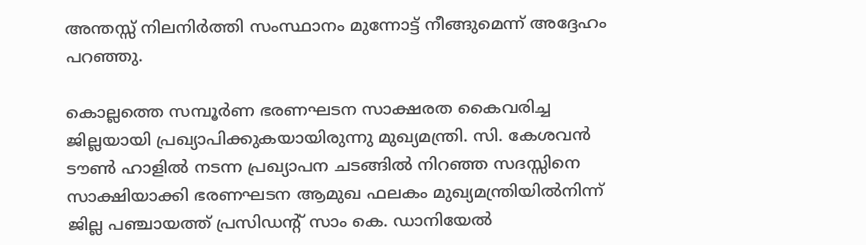അന്തസ്സ് നിലനിർത്തി സംസ്ഥാനം മുന്നോട്ട് നീങ്ങുമെന്ന് അദ്ദേഹം പറഞ്ഞു.

കൊല്ലത്തെ സമ്പൂർണ ഭരണഘടന സാക്ഷരത കൈവരിച്ച ജില്ലയായി പ്രഖ്യാപിക്കുകയായിരുന്നു മുഖ്യമന്ത്രി. സി. കേശവൻ ടൗൺ ഹാളിൽ നടന്ന പ്രഖ്യാപന ചടങ്ങിൽ നിറഞ്ഞ സദസ്സിനെ സാക്ഷിയാക്കി ഭരണഘടന ആമുഖ ഫലകം മുഖ്യമന്ത്രിയിൽനിന്ന് ജില്ല പഞ്ചായത്ത് പ്രസിഡന്‍റ് സാം കെ. ഡാനിയേൽ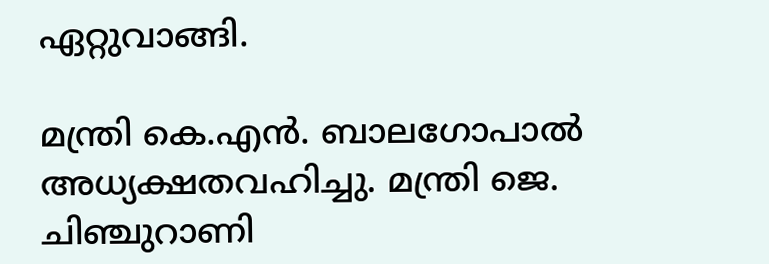ഏറ്റുവാങ്ങി.

മന്ത്രി കെ.എൻ. ബാലഗോപാൽ അധ്യക്ഷതവഹിച്ചു. മന്ത്രി ജെ. ചിഞ്ചുറാണി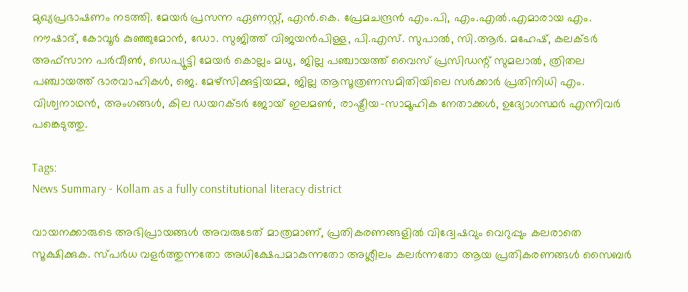മുഖ്യപ്രഭാഷണം നടത്തി. മേയര്‍ പ്രസന്ന ഏണസ്റ്റ്, എന്‍.കെ. പ്രേമചന്ദ്രന്‍ എം.പി, എം.എല്‍.എമാരായ എം. നൗഷാദ്, കോവൂര്‍ കുഞ്ഞുമോന്‍, ഡോ. സുജിത്ത് വിജയന്‍പിള്ള, പി.എസ്. സുപാല്‍, സി.ആര്‍. മഹേഷ്, കലക്ടര്‍ അഫ്‌സാന പര്‍വീണ്‍, ഡെപ്യൂട്ടി മേയര്‍ കൊല്ലം മധു, ജില്ല പഞ്ചായത്ത് വൈസ് പ്രസിഡന്റ് സുമലാല്‍, ത്രിതല പഞ്ചായത്ത് ഭാരവാഹികള്‍, ജെ. മേഴ്‌സിക്കുട്ടിയമ്മ, ജില്ല ആസൂത്രണസമിതിയിലെ സര്‍ക്കാര്‍ പ്രതിനിധി എം. വിശ്വനാഥന്‍, അംഗങ്ങള്‍, കില ഡയറക്ടര്‍ ജോയ് ഇലമണ്‍, രാഷ്ട്രീയ-സാമൂഹിക നേതാക്കള്‍, ഉദ്യോഗസ്ഥര്‍ എന്നിവര്‍ പങ്കെടുത്തു.

Tags:
News Summary - Kollam as a fully constitutional literacy district

വായനക്കാരുടെ അഭിപ്രായങ്ങള്‍ അവരുടേത് മാത്രമാണ്, പ്രതികരണങ്ങളിൽ വിദ്വേഷവും വെറുപ്പും കലരാതെ സൂക്ഷിക്കുക. സ്പർധ വളർത്തുന്നതോ അധിക്ഷേപമാകുന്നതോ അശ്ലീലം കലർന്നതോ ആയ പ്രതികരണങ്ങൾ സൈബർ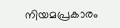നിയമപ്രകാരം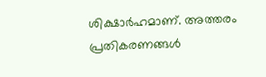ശിക്ഷാർഹമാണ്. അത്തരം പ്രതികരണങ്ങൾ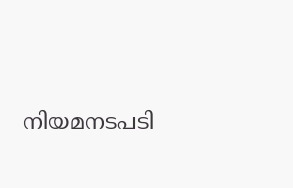നിയമനടപടി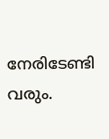നേരിടേണ്ടി വരും.